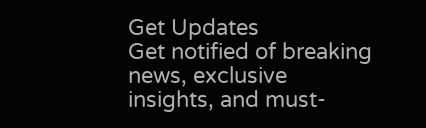Get Updates
Get notified of breaking news, exclusive insights, and must-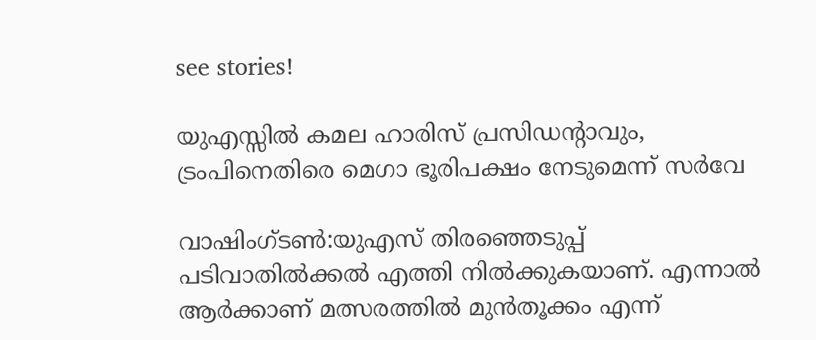see stories!

യുഎസ്സില്‍ കമല ഹാരിസ് പ്രസിഡന്റാവും, ട്രംപിനെതിരെ മെഗാ ഭൂരിപക്ഷം നേടുമെന്ന് സര്‍വേ

വാഷിംഗ്ടണ്‍:യുഎസ് തിരഞ്ഞെടുപ്പ് പടിവാതില്‍ക്കല്‍ എത്തി നില്‍ക്കുകയാണ്. എന്നാല്‍ ആര്‍ക്കാണ് മത്സരത്തില്‍ മുന്‍തൂക്കം എന്ന്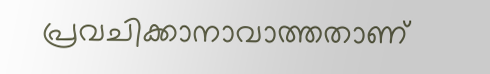പ്രവചിക്കാനാവാത്തതാണ്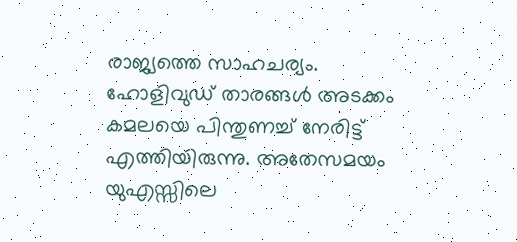രാജ്യത്തെ സാഹചര്യം. ഹോളിവുഡ് താരങ്ങള്‍ അടക്കം കമലയെ പിന്തുണച്ച് നേരിട്ട് എത്തിയിരുന്നു. അതേസമയം യുഎസ്സിലെ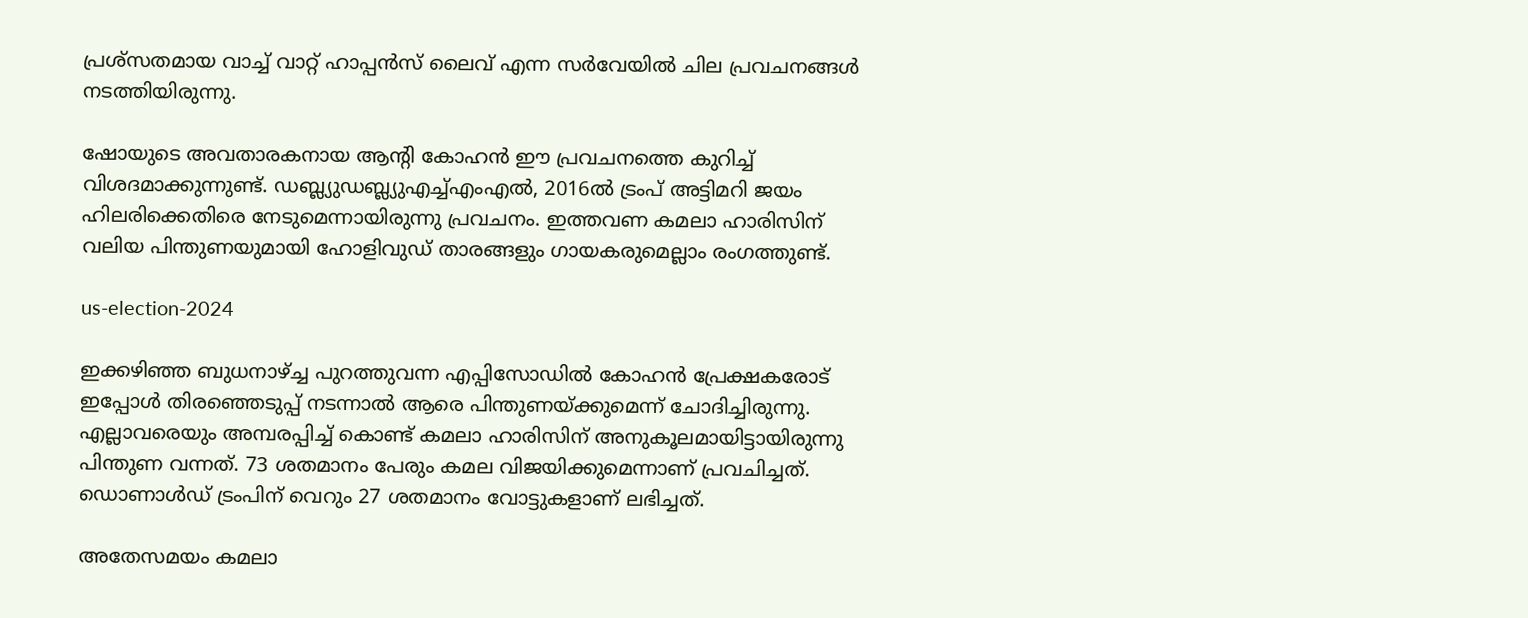പ്രശ്‌സതമായ വാച്ച് വാറ്റ് ഹാപ്പന്‍സ് ലൈവ് എന്ന സര്‍വേയില്‍ ചില പ്രവചനങ്ങള്‍ നടത്തിയിരുന്നു.

ഷോയുടെ അവതാരകനായ ആന്റി കോഹന്‍ ഈ പ്രവചനത്തെ കുറിച്ച് വിശദമാക്കുന്നുണ്ട്. ഡബ്ല്യുഡബ്ല്യുഎച്ച്എംഎല്‍, 2016ല്‍ ട്രംപ് അട്ടിമറി ജയം ഹിലരിക്കെതിരെ നേടുമെന്നായിരുന്നു പ്രവചനം. ഇത്തവണ കമലാ ഹാരിസിന് വലിയ പിന്തുണയുമായി ഹോളിവുഡ് താരങ്ങളും ഗായകരുമെല്ലാം രംഗത്തുണ്ട്.

us-election-2024

ഇക്കഴിഞ്ഞ ബുധനാഴ്ച്ച പുറത്തുവന്ന എപ്പിസോഡില്‍ കോഹന്‍ പ്രേക്ഷകരോട് ഇപ്പോള്‍ തിരഞ്ഞെടുപ്പ് നടന്നാല്‍ ആരെ പിന്തുണയ്ക്കുമെന്ന് ചോദിച്ചിരുന്നു. എല്ലാവരെയും അമ്പരപ്പിച്ച് കൊണ്ട് കമലാ ഹാരിസിന് അനുകൂലമായിട്ടായിരുന്നു പിന്തുണ വന്നത്. 73 ശതമാനം പേരും കമല വിജയിക്കുമെന്നാണ് പ്രവചിച്ചത്. ഡൊണാള്‍ഡ് ട്രംപിന് വെറും 27 ശതമാനം വോട്ടുകളാണ് ലഭിച്ചത്.

അതേസമയം കമലാ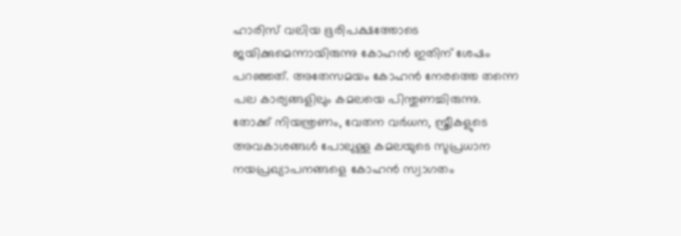ഹാരിസ് വലിയ ഭൂരിപക്ഷത്തോടെ ജയിക്കുമെന്നായിരുന്നു കോഹന്‍ ഇതിന് ശേഷം പറഞ്ഞത്. അതേസമയം കോഹന്‍ നേരത്തെ തന്നെ പല കാര്യങ്ങളിലും കമലയെ പിന്തുണച്ചിരുന്നു. തോക്ക് നിയന്ത്രണം, വേതന വര്‍ധന, സ്ത്രീകളുടെ അവകാശങ്ങള്‍ പോലുള്ള കമലയുടെ സുപ്രധാന നയപ്രഖ്യാപനങ്ങളെ കോഹന്‍ സ്വാഗതം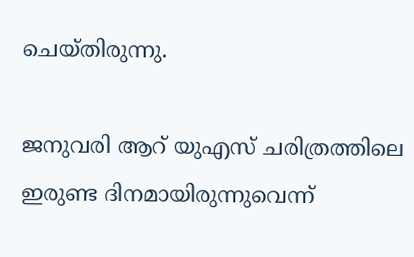ചെയ്തിരുന്നു.

ജനുവരി ആറ് യുഎസ് ചരിത്രത്തിലെ ഇരുണ്ട ദിനമായിരുന്നുവെന്ന്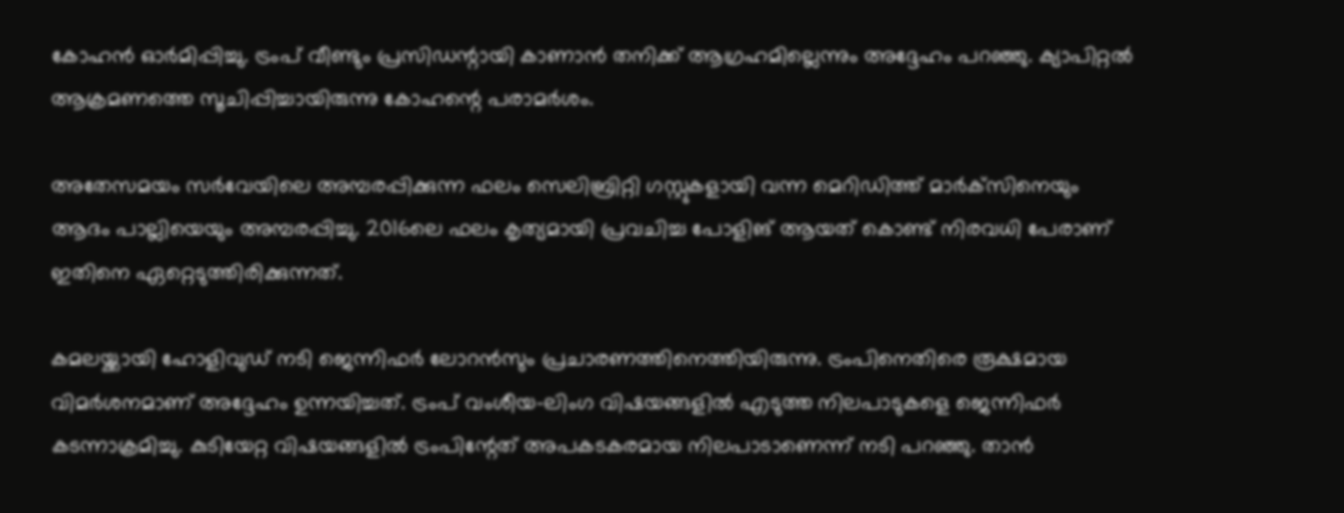കോഹന്‍ ഓര്‍മിപ്പിച്ചു. ട്രംപ് വീണ്ടും പ്രസിഡന്റായി കാണാന്‍ തനിക്ക് ആഗ്രഹമില്ലെന്നും അദ്ദേഹം പറഞ്ഞു. ക്യാപിറ്റല്‍ ആക്രമണത്തെ സൂചിപ്പിച്ചായിരുന്നു കോഹന്റെ പരാമര്‍ശം.

അതേസമയം സര്‍വേയിലെ അമ്പരപ്പിക്കുന്ന ഫലം സെലിബ്രിറ്റി ഗസ്റ്റുകളായി വന്ന മെറിഡിത്ത് മാര്‍ക്‌സിനെയും ആദം പാല്ലിയെയും അമ്പരപ്പിച്ചു. 2016ലെ ഫലം കൃത്യമായി പ്രവചിച്ച പോളിങ് ആയത് കൊണ്ട് നിരവധി പേരാണ് ഇതിനെ ഏറ്റെടുത്തിരിക്കുന്നത്.

കമലയ്ക്കായി ഹോളിവുഡ് നടി ജെന്നിഫര്‍ ലോറന്‍സും പ്രചാരണത്തിനെത്തിയിരുന്നു. ട്രംപിനെതിരെ രൂക്ഷമായ വിമര്‍ശനമാണ് അദ്ദേഹം ഉന്നയിച്ചത്. ട്രംപ് വംശീയ-ലിംഗ വിഷയങ്ങളില്‍ എടുത്ത നിലപാടുകളെ ജെന്നിഫര്‍ കടന്നാക്രമിച്ചു. കുടിയേറ്റ വിഷയങ്ങളില്‍ ട്രംപിന്റേത് അപകടകരമായ നിലപാടാണെന്ന് നടി പറഞ്ഞു. താന്‍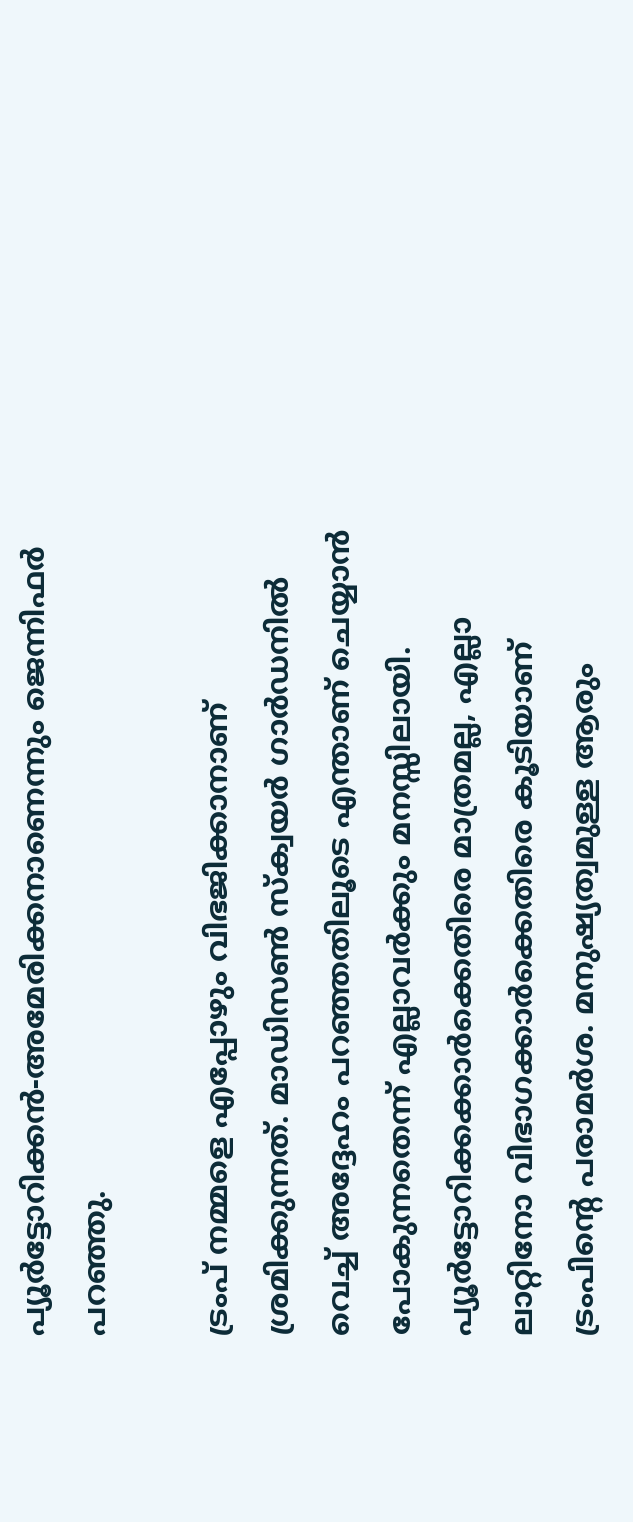പ്യൂര്‍ട്ടോറിക്കന്‍-അമേരിക്കനാണെന്നും ജെന്നിഫര്‍ പറഞ്ഞു.

ട്രംപ് നമ്മളെ എപ്പോഴും വിഭജിക്കാനാണ് ശ്രമിക്കുന്നത്. മാഡിസണ്‍ സ്‌ക്വയര്‍ ഗാര്‍ഡനില്‍ വെച്ച് അദ്ദേഹം പറഞ്ഞതിലൂടെ എന്താണ് ചെയ്യാന്‍ പോകുന്നതെന്ന് എല്ലാവര്‍ക്കും മനസ്സിലായി. പ്യൂര്‍ട്ടോറിക്കക്കാര്‍ക്കെതിരെ മാത്രമല്ല, എല്ലാ ലാറ്റിനോ വിഭാഗക്കാര്‍ക്കെതിരെ കൂടിയാണ് ട്രംപിന്റെ പരാമര്‍ശ. മനുഷ്യത്വമുള്ള ആരും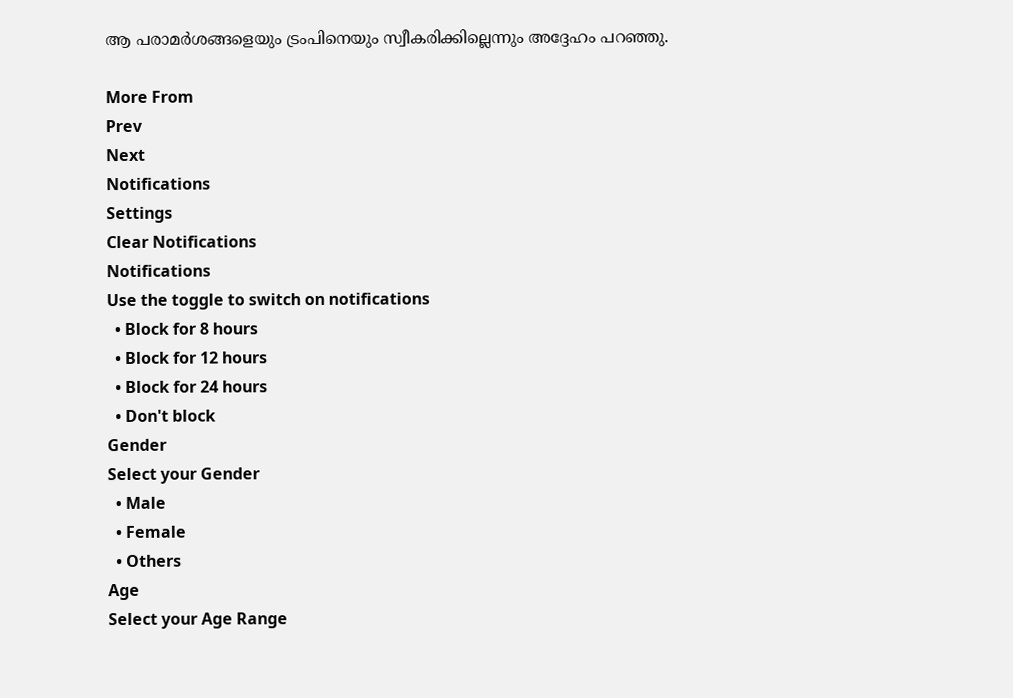ആ പരാമര്‍ശങ്ങളെയും ട്രംപിനെയും സ്വീകരിക്കില്ലെന്നും അദ്ദേഹം പറഞ്ഞു.

More From
Prev
Next
Notifications
Settings
Clear Notifications
Notifications
Use the toggle to switch on notifications
  • Block for 8 hours
  • Block for 12 hours
  • Block for 24 hours
  • Don't block
Gender
Select your Gender
  • Male
  • Female
  • Others
Age
Select your Age Range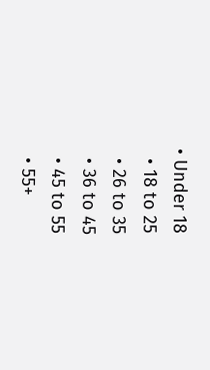• Under 18
  • 18 to 25
  • 26 to 35
  • 36 to 45
  • 45 to 55
  • 55+